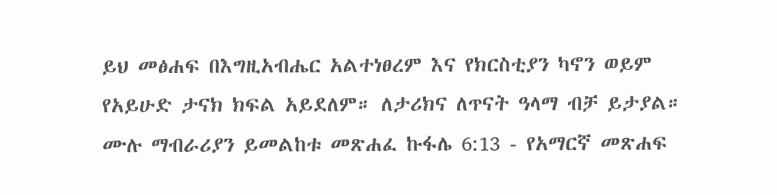ይህ መፅሐፍ በእግዚአብሔር አልተነፀረም እና የክርስቲያን ካኖን ወይም የአይሁድ ታናክ ክፍል አይደለም። ለታሪክና ለጥናት ዓላማ ብቻ ይታያል። ሙሉ ማብራሪያን ይመልከቱ መጽሐፈ ኩፋሌ 6:13 - የአማርኛ መጽሐፍ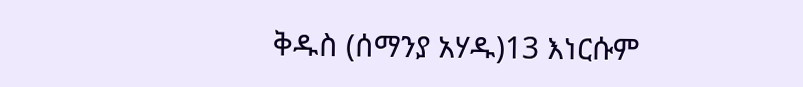ቅዱስ (ሰማንያ አሃዱ)13 እነርሱም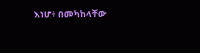እነሆ፥ በመካከላቸው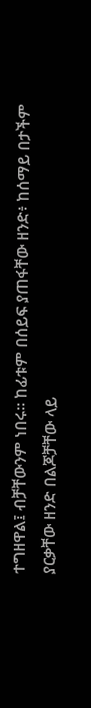ተግዘዋል፤ ብቻቸውንም ነበሩ። ከፊቱም በሰይፍ ያጠፋቸው ዘንድ፥ ከሰማይ በታችም ያርቃቸው ዘንድ በልጆቻቸው ላይ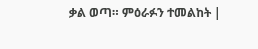ቃል ወጣ። ምዕራፉን ተመልከት |